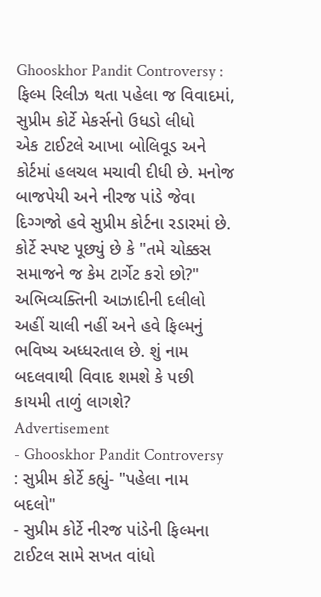Ghooskhor Pandit Controversy : ફિલ્મ રિલીઝ થતા પહેલા જ વિવાદમાં, સુપ્રીમ કોર્ટે મેકર્સનો ઉધડો લીધો
એક ટાઈટલે આખા બોલિવૂડ અને કોર્ટમાં હલચલ મચાવી દીધી છે. મનોજ બાજપેયી અને નીરજ પાંડે જેવા દિગ્ગજો હવે સુપ્રીમ કોર્ટના રડારમાં છે. કોર્ટે સ્પષ્ટ પૂછ્યું છે કે "તમે ચોક્કસ સમાજને જ કેમ ટાર્ગેટ કરો છો?" અભિવ્યક્તિની આઝાદીની દલીલો અહીં ચાલી નહીં અને હવે ફિલ્મનું ભવિષ્ય અધ્ધરતાલ છે. શું નામ બદલવાથી વિવાદ શમશે કે પછી કાયમી તાળું લાગશે?
Advertisement
- Ghooskhor Pandit Controversy : સુપ્રીમ કોર્ટે કહ્યું- "પહેલા નામ બદલો"
- સુપ્રીમ કોર્ટે નીરજ પાંડેની ફિલ્મના ટાઈટલ સામે સખત વાંધો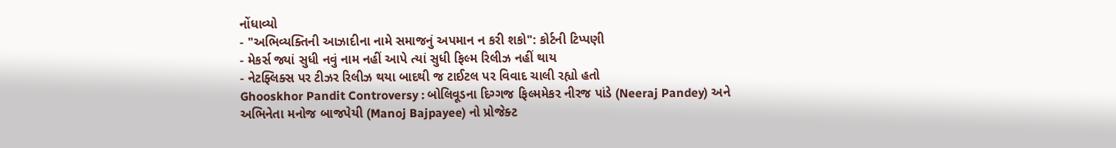નોંધાવ્યો
- "અભિવ્યક્તિની આઝાદીના નામે સમાજનું અપમાન ન કરી શકો": કોર્ટની ટિપ્પણી
- મેકર્સ જ્યાં સુધી નવું નામ નહીં આપે ત્યાં સુધી ફિલ્મ રિલીઝ નહીં થાય
- નેટફ્લિક્સ પર ટીઝર રિલીઝ થયા બાદથી જ ટાઈટલ પર વિવાદ ચાલી રહ્યો હતો
Ghooskhor Pandit Controversy : બોલિવૂડના દિગ્ગજ ફિલ્મમેકર નીરજ પાંડે (Neeraj Pandey) અને અભિનેતા મનોજ બાજપેયી (Manoj Bajpayee) નો પ્રોજેક્ટ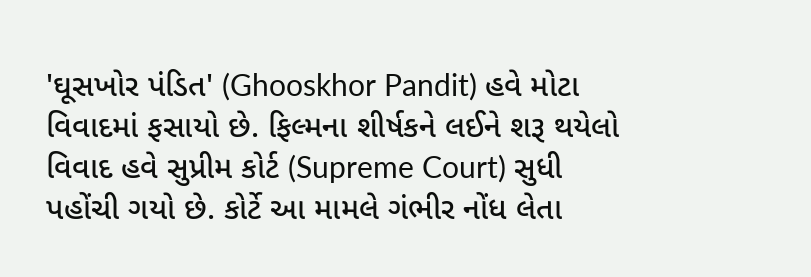'ઘૂસખોર પંડિત' (Ghooskhor Pandit) હવે મોટા વિવાદમાં ફસાયો છે. ફિલ્મના શીર્ષકને લઈને શરૂ થયેલો વિવાદ હવે સુપ્રીમ કોર્ટ (Supreme Court) સુધી પહોંચી ગયો છે. કોર્ટે આ મામલે ગંભીર નોંધ લેતા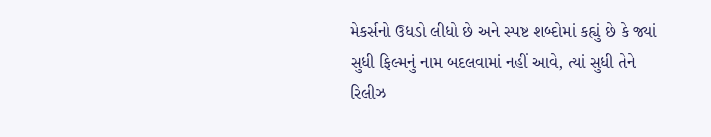મેકર્સનો ઉધડો લીધો છે અને સ્પષ્ટ શબ્દોમાં કહ્યું છે કે જ્યાં સુધી ફિલ્મનું નામ બદલવામાં નહીં આવે, ત્યાં સુધી તેને રિલીઝ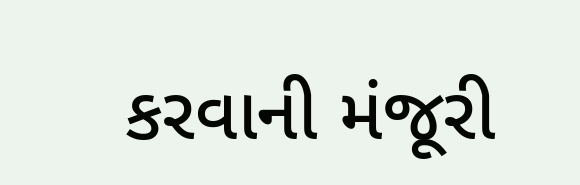કરવાની મંજૂરી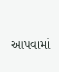આપવામાં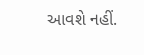આવશે નહીં.